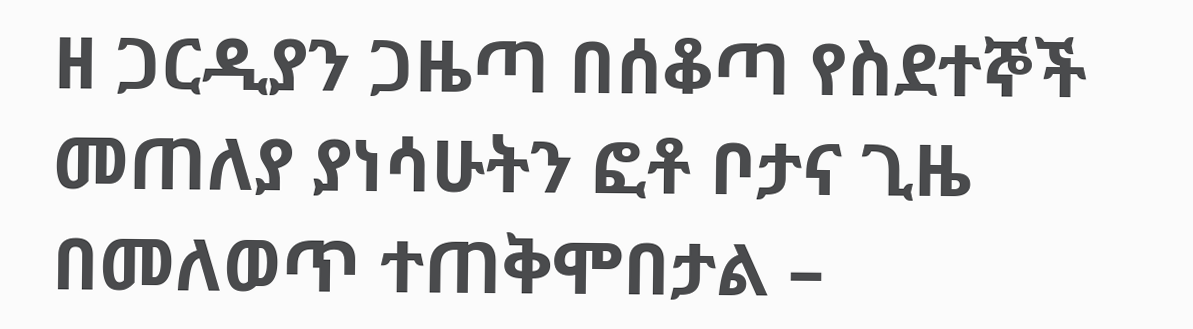ዘ ጋርዲያን ጋዜጣ በሰቆጣ የስደተኞች መጠለያ ያነሳሁትን ፎቶ ቦታና ጊዜ በመለወጥ ተጠቅሞበታል –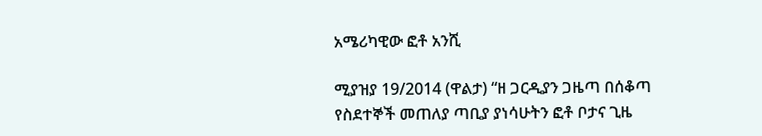አሜሪካዊው ፎቶ አንሺ

ሚያዝያ 19/2014 (ዋልታ) “ዘ ጋርዲያን ጋዜጣ በሰቆጣ የስደተኞች መጠለያ ጣቢያ ያነሳሁትን ፎቶ ቦታና ጊዜ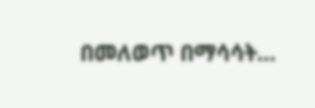በመለወጥ በማሳሳት…